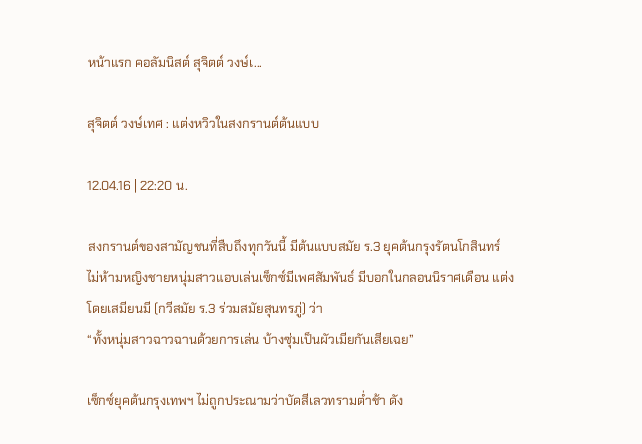หน้าแรก คอลัมนิสต์ สุจิตต์ วงษ์เ...

สุจิตต์ วงษ์เทศ : แต่งหวิวในสงกรานต์ต้นแบบ

12.04.16 | 22:20 น.

สงกรานต์ของสามัญชนที่สืบถึงทุกวันนี้ มีต้นแบบสมัย ร.3 ยุคต้นกรุงรัตนโกสินทร์
ไม่ห้ามหญิงชายหนุ่มสาวแอบเล่นเซ็กซ์มีเพศสัมพันธ์ มีบอกในกลอนนิราศเดือน แต่งโดยเสมียนมี (กวีสมัย ร.3 ร่วมสมัยสุนทรภู่) ว่า
“ทั้งหนุ่มสาวฉาวฉานด้วยการเล่น บ้างซุ่มเป็นผัวเมียกันเสียเฉย”

เซ็กซ์ยุคต้นกรุงเทพฯ ไม่ถูกประณามว่าบัดสีเลวทรามต่ำช้า ดัง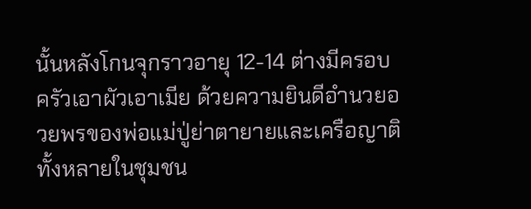นั้นหลังโกนจุกราวอายุ 12-14 ต่างมีครอบครัวเอาผัวเอาเมีย ด้วยความยินดีอำนวยอวยพรของพ่อแม่ปู่ย่าตายายและเครือญาติทั้งหลายในชุมชน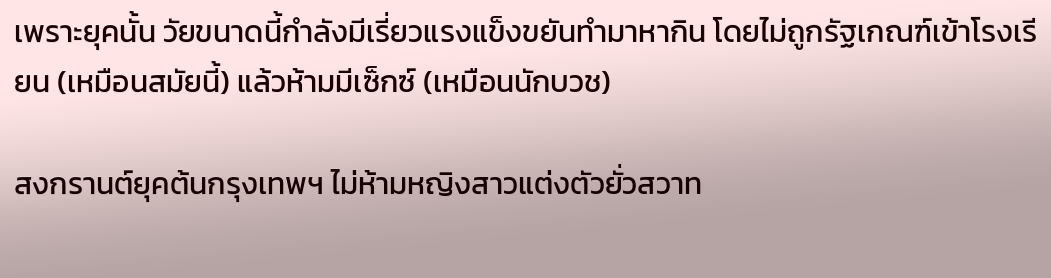เพราะยุคนั้น วัยขนาดนี้กำลังมีเรี่ยวแรงแข็งขยันทำมาหากิน โดยไม่ถูกรัฐเกณฑ์เข้าโรงเรียน (เหมือนสมัยนี้) แล้วห้ามมีเซ็กซ์ (เหมือนนักบวช)

สงกรานต์ยุคต้นกรุงเทพฯ ไม่ห้ามหญิงสาวแต่งตัวยั่วสวาท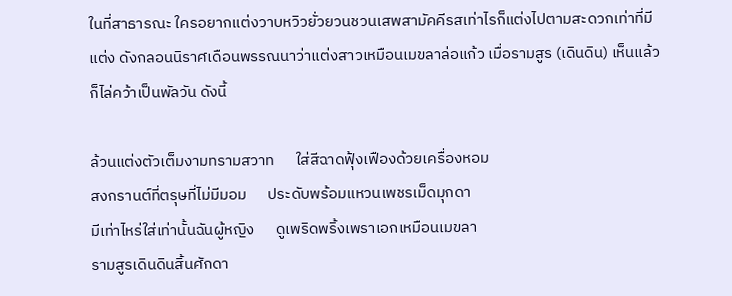ในที่สาธารณะ ใครอยากแต่งวาบหวิวยั่วยวนชวนเสพสามัคคีรสเท่าไรก็แต่งไปตามสะดวกเท่าที่มีแต่ง ดังกลอนนิราศเดือนพรรณนาว่าแต่งสาวเหมือนเมขลาล่อแก้ว เมื่อรามสูร (เดินดิน) เห็นแล้วก็ไล่คว้าเป็นพัลวัน ดังนี้

ล้วนแต่งตัวเต็มงามทรามสวาท      ใส่สีฉาดฟุ้งเฟืองด้วยเครื่องหอม
สงกรานต์ที่ตรุษที่ไม่มีมอม      ประดับพร้อมแหวนเพชรเม็ดมุกดา
มีเท่าไหร่ใส่เท่านั้นฉันผู้หญิง      ดูเพริดพริ้งเพราเอกเหมือนเมขลา
รามสูรเดินดินสิ้นศักดา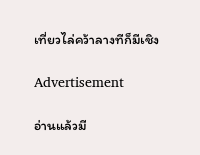เที่ยวไล่คว้าลางทีก็มีเชิง

Advertisement

อ่านแล้วมี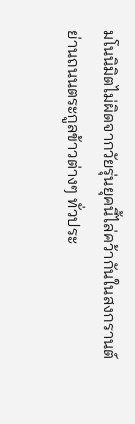มโนนิมิตไม่ผิดจากวัยรุ่นยุคนี้ไล่คว้ากันในสงกรานต์ย่านถนนตระกูลข้าวต่างๆ ทั่วประ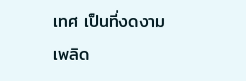เทศ เป็นที่งดงามเพลิด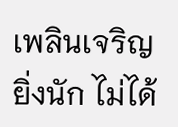เพลินเจริญยิ่งนัก ไม่ได้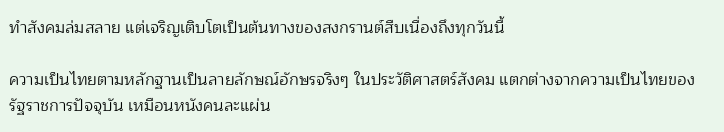ทำสังคมล่มสลาย แต่เจริญเติบโตเป็นต้นทางของสงกรานต์สืบเนื่องถึงทุกวันนี้

ความเป็นไทยตามหลักฐานเป็นลายลักษณ์อักษรจริงๆ ในประวัติศาสตร์สังคม แตกต่างจากความเป็นไทยของรัฐราชการปัจจุบัน เหมือนหนังคนละแผ่น